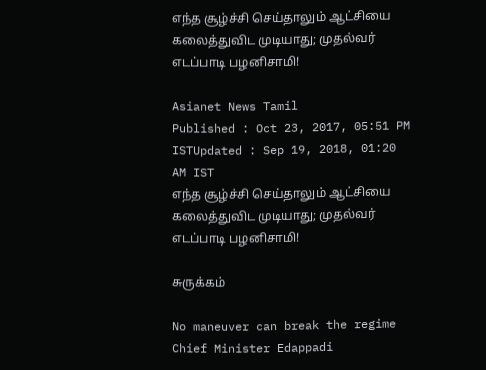எந்த சூழ்ச்சி செய்தாலும் ஆட்சியை கலைத்துவிட முடியாது; முதல்வர் எடப்பாடி பழனிசாமி!

Asianet News Tamil
Published : Oct 23, 2017, 05:51 PM ISTUpdated : Sep 19, 2018, 01:20 AM IST
எந்த சூழ்ச்சி செய்தாலும் ஆட்சியை கலைத்துவிட முடியாது; முதல்வர் எடப்பாடி பழனிசாமி!

சுருக்கம்

No maneuver can break the regime Chief Minister Edappadi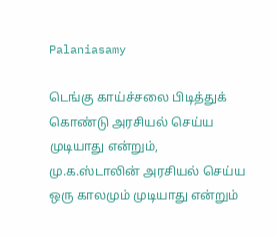Palaniasamy

டெங்கு காய்ச்சலை பிடித்துக் கொண்டு அரசியல் செய்ய முடியாது என்றும், மு.க.ஸ்டாலின் அரசியல் செய்ய ஒரு காலமும் முடியாது என்றும்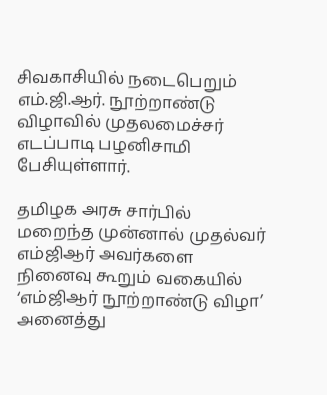சிவகாசியில் நடைபெறும் எம்.ஜி.ஆர். நூற்றாண்டு விழாவில் முதலமைச்சர் எடப்பாடி பழனிசாமி பேசியுள்ளார்.

தமிழக அரசு சார்பில் மறைந்த முன்னால் முதல்வர் எம்ஜிஆர் அவர்களை நினைவு கூறும் வகையில் ‘எம்ஜிஆர் நூற்றாண்டு விழா’ அனைத்து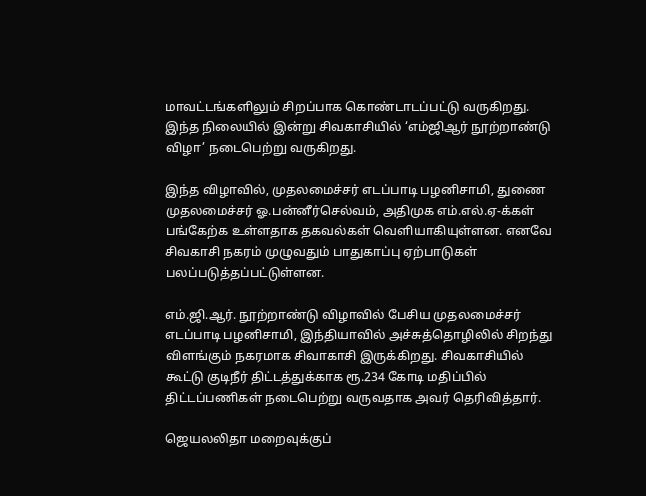மாவட்டங்களிலும் சிறப்பாக கொண்டாடப்பட்டு வருகிறது. இந்த நிலையில் இன்று சிவகாசியில் ‘எம்ஜிஆர் நூற்றாண்டு விழா’ நடைபெற்று வருகிறது.

இந்த விழாவில், முதலமைச்சர் எடப்பாடி பழனிசாமி, துணை முதலமைச்சர் ஓ.பன்னீர்செல்வம், அதிமுக எம்.எல்.ஏ-க்கள் பங்கேற்க உள்ளதாக தகவல்கள் வெளியாகியுள்ளன. எனவே சிவகாசி நகரம் முழுவதும் பாதுகாப்பு ஏற்பாடுகள் பலப்படுத்தப்பட்டுள்ளன.

எம்.ஜி.ஆர். நூற்றாண்டு விழாவில் பேசிய முதலமைச்சர் எடப்பாடி பழனிசாமி, இந்தியாவில் அச்சுத்தொழிலில் சிறந்து விளங்கும் நகரமாக சிவாகாசி இருக்கிறது. சிவகாசியில் கூட்டு குடிநீர் திட்டத்துக்காக ரூ.234 கோடி மதிப்பில் திட்டப்பணிகள் நடைபெற்று வருவதாக அவர் தெரிவித்தார்.

ஜெயலலிதா மறைவுக்குப்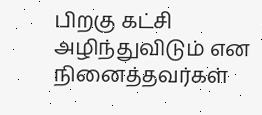பிறகு கட்சி அழிந்துவிடும் என நினைத்தவர்கள்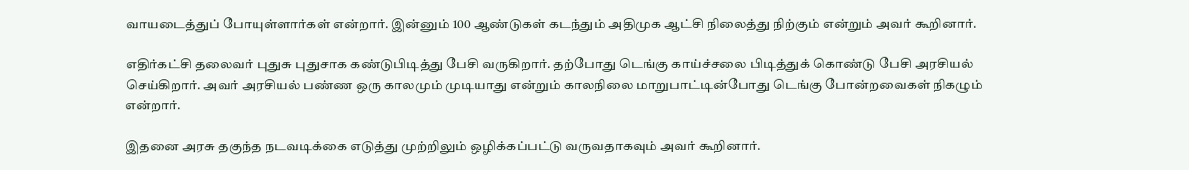வாயடைத்துப் போயுள்ளார்கள் என்றார். இன்னும் 100 ஆண்டுகள் கடந்தும் அதிமுக ஆட்சி நிலைத்து நிற்கும் என்றும் அவர் கூறினார்.

எதிர்கட்சி தலைவர் புதுசு புதுசாக கண்டுபிடித்து பேசி வருகிறார். தற்போது டெங்கு காய்ச்சலை பிடித்துக் கொண்டு பேசி அரசியல் செய்கிறார். அவர் அரசியல் பண்ண ஒரு காலமும் முடியாது என்றும் காலநிலை மாறுபாட்டின்போது டெங்கு போன்றவைகள் நிகழும் என்றார்.

இதனை அரசு தகுந்த நடவடிக்கை எடுத்து முற்றிலும் ஒழிக்கப்பட்டு வருவதாகவும் அவர் கூறினார்.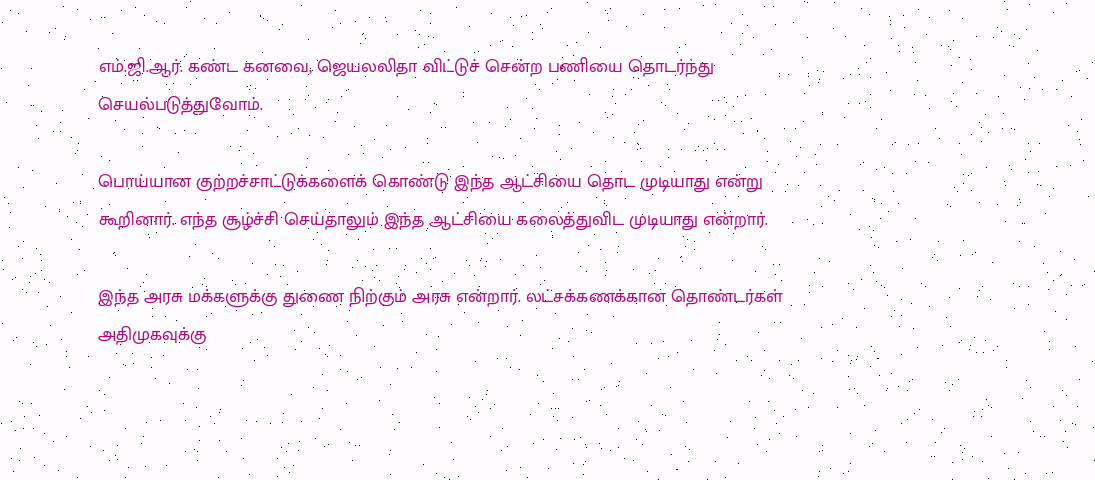எம்.ஜி.ஆர். கண்ட கனவை, ஜெயலலிதா விட்டுச் சென்ற பணியை தொடர்ந்து செயல்படுத்துவோம்.

பொய்யான குற்றச்சாட்டுக்களைக் கொண்டு இந்த ஆட்சியை தொட முடியாது என்று கூறினார். எந்த சூழ்ச்சி செய்தாலும் இந்த ஆட்சியை கலைத்துவிட முடியாது என்றார்.

இந்த அரசு மக்களுக்கு துணை நிற்கும் அரசு என்றார். லட்சக்கணக்கான தொண்டர்கள் அதிமுகவுக்கு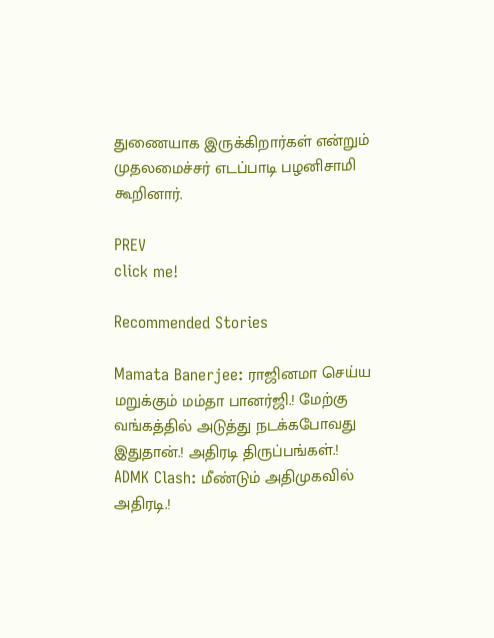துணையாக இருக்கிறார்கள் என்றும் முதலமைச்சர் எடப்பாடி பழனிசாமி கூறினார்.

PREV
click me!

Recommended Stories

Mamata Banerjee: ராஜினமா செய்ய மறுக்கும் மம்தா பானர்ஜி.! மேற்கு வங்கத்தில் அடுத்து நடக்கபோவது இதுதான்.! அதிரடி திருப்பங்கள்.!
ADMK Clash: மீண்டும் அதிமுகவில் அதிரடி.!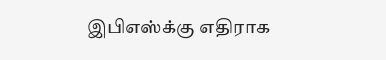இபிஎஸ்க்கு எதிராக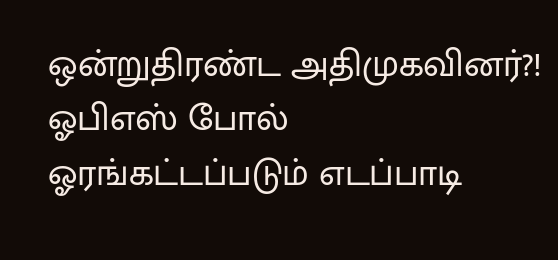ஒன்றுதிரண்ட அதிமுகவினர்?! ஓபிஎஸ் போல் ஓரங்கட்டப்படும் எடப்பாடி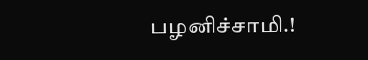பழனிச்சாமி.!